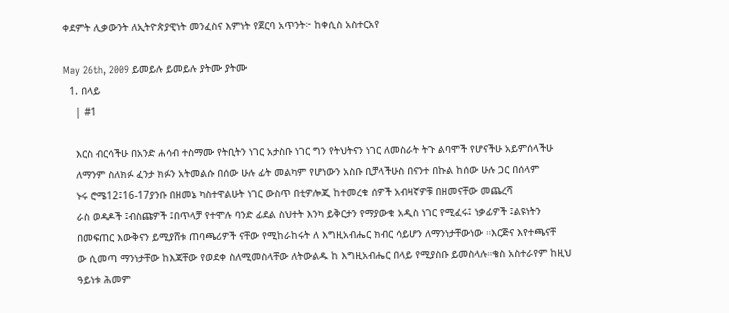ቀደምት ሊቃውንት ለኢትዮጵያዊነት መንፈስና እምነት የጀርባ አጥንት፦ ከቀሲስ አስተርአየ

May 26th, 2009 ይመይሉ ይመይሉ ያትሙ ያትሙ
  1. በላይ
    | #1

    እርስ ብርሳችሁ በአንድ ሐሳብ ተስማሙ የትቢትን ነገር አታስቡ ነገር ግን የትህትናን ነገር ለመስራት ትጉ ልባሞች የሆናችሁ አይምሰላችሁ
    ለማንም ስለክፉ ፈንታ ክፉን አትመልሱ በሰው ሁሉ ፊት መልካም የሆነውን አስቡ ቢቻላችሁስ በናንተ በኩል ከሰው ሁሉ ጋር በሰላም
    ኑሩ ሮሜ12፤16-17ያንቡ በዘመኔ ካስተዋልሁት ነገር ውስጥ በቲዎሎጂ ከተመረቁ ሰዎች አብዛኛዎቹ በዘመናቸው መጨረሻ
    ራስ ወዳዶች ፤ብስጩዎች ፤በጥላቻ የተሞሉ ባንድ ፊደል ስህተት እንካ ይቅርታን የማያውቁ አዲስ ነገር የሚፈሩ፤ ነቃፊዎች ፤ልዩነትን
    በመፍጠር እውቅናን ይሚያሸቱ ጠባጫሪዎች ናቸው የሚከራከሩት ለ እግዚአብሔር ክብር ሳይሆን ለማንነታቸውነው ።እርጅና እየተጫናቸ
    ው ሲመጣ ማንነታቸው ከእጃቸው የወደቀ ስለሚመስላቸው ለትውልዱ ከ እግዚአብሔር በላይ የሚያስቡ ይመስላሉ።ቄስ አስተራየም ከዚህ
    ዓይነቱ ሕመም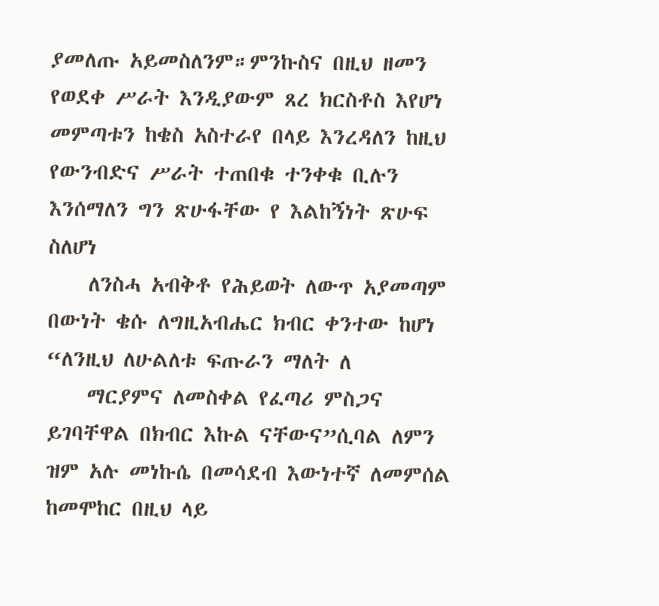ያመለጡ አይመስለንም።ምንኩስና በዚህ ዘመን የወደቀ ሥራት እንዲያውም ጸረ ክርስቶስ እየሆነ መምጣቱን ከቄስ አስተራየ በላይ እንረዳለን ከዚህ የውንብድና ሥራት ተጠበቁ ተንቀቁ ቢሉን እንሰማለን ግን ጽሁፋቸው የ እልከኝነት ጽሁፍ ስለሆነ
    ለንስሓ አብቅቶ የሕይወት ለውጥ አያመጣም በውነት ቄሱ ለግዚአብሔር ክብር ቀንተው ከሆነ “ለንዚህ ለሁልለቱ ፍጡራን ማለት ለ
    ማርያምና ለመስቀል የፈጣሪ ምስጋና ይገባቸዋል በክብር እኩል ናቸውና”ሲባል ለምን ዝም አሉ መነኩሴ በመሳደብ እውነተኛ ለመምሰል ከመሞከር በዚህ ላይ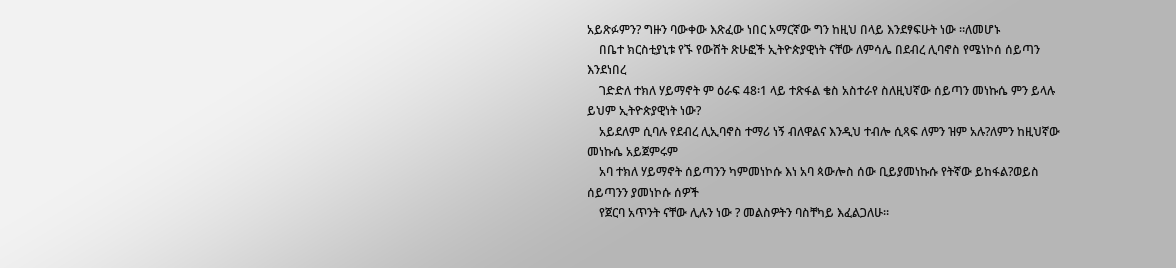አይጽፉምን? ግዙን ባውቀው እጽፈው ነበር አማርኛው ግን ከዚህ በላይ እንደፃፍሁት ነው ።ለመሆኑ
    በቤተ ክርስቲያኒቱ የኙ የውሸት ጽሁፎች ኢትዮጵያዊነት ናቸው ለምሳሌ በደብረ ሊባኖስ የሜነኮሰ ሰይጣን እንደነበረ
    ገድድለ ተክለ ሃይማኖት ም ዕራፍ 48፡1 ላይ ተጽፋል ቄስ አስተራየ ስለዚህኛው ሰይጣን መነኩሴ ምን ይላሉ ይህም ኢትዮጵያዊነት ነው?
    አይደለም ሲባሉ የደብረ ሊኢባኖስ ተማሪ ነኝ ብለዋልና እንዲህ ተብሎ ሲጻፍ ለምን ዝም አሉ?ለምን ከዚህኛው መነኩሴ አይጀምሩም
    አባ ተክለ ሃይማኖት ሰይጣንን ካምመነኮሱ እነ አባ ጳውሎስ ሰው ቢይያመነኩሱ የትኛው ይከፋል?ወይስ ሰይጣንን ያመነኮሱ ሰዎች
    የጀርባ አጥንት ናቸው ሊሉን ነው ? መልስዎትን ባስቸካይ እፈልጋለሁ።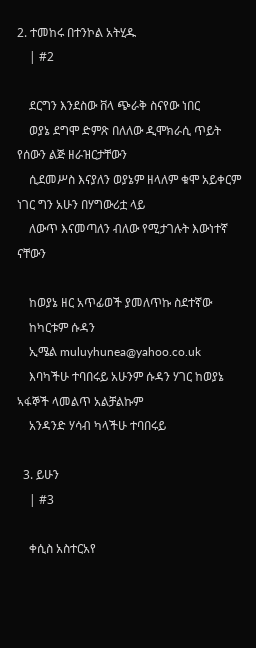2. ተመከሩ በተንኮል አትሂዱ
    | #2

    ደርግን እንደስው ቨላ ጭራቅ ስናየው ነበር
    ወያኔ ደግሞ ድምጽ በለለው ዲሞክራሲ ጥይት የሰውን ልጅ ዘራዝርታቸውን
    ሲደመሥስ እናያለን ወያኔም ዘላለም ቁሞ አይቀርም ነገር ግን አሁን በሃግውሪቷ ላይ
    ለውጥ እናመጣለን ብለው የሚታገሉት እውነተኛ ናቸውን

    ከወያኔ ዘር አጥፊወች ያመለጥኩ ስደተኛው
    ከካርቱም ሱዳን
    ኢሜል muluyhunea@yahoo.co.uk
    እባካችሁ ተባበሩይ አሁንም ሱዳን ሃገር ከወያኔ ኣፋኞች ላመልጥ አልቻልኩም
    አንዳንድ ሃሳብ ካላችሁ ተባበሩይ

  3. ይሁን
    | #3

    ቀሲስ አስተርአየ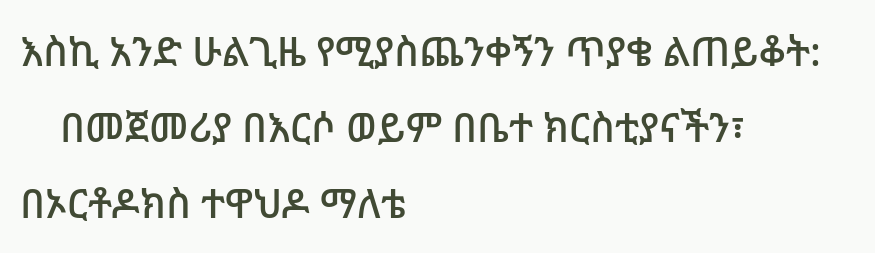እስኪ አንድ ሁልጊዜ የሚያስጨንቀኝን ጥያቄ ልጠይቆት:
    በመጀመሪያ በእርሶ ወይም በቤተ ክርስቲያናችን፣ በኦርቶዶክስ ተዋህዶ ማለቴ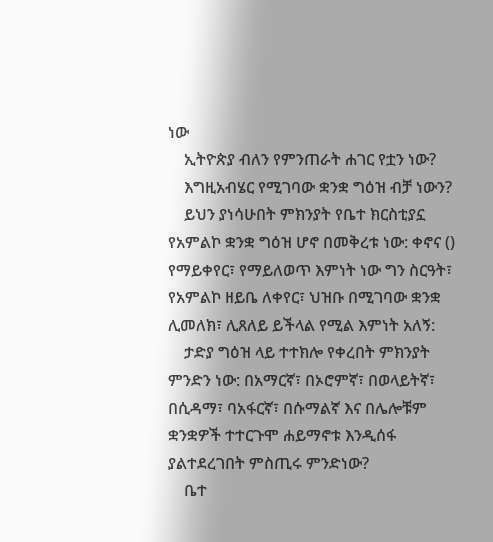ነው
    ኢትዮጵያ ብለን የምንጠራት ሐገር የቷን ነው?
    እግዚአብሄር የሚገባው ቋንቋ ግዕዝ ብቻ ነውን?
    ይህን ያነሳሁበት ምክንያት የቤተ ክርስቲያኗ የአምልኮ ቋንቋ ግዕዝ ሆኖ በመቅረቱ ነው: ቀኖና () የማይቀየር፣ የማይለወጥ እምነት ነው ግን ስርዓት፣ የአምልኮ ዘይቤ ለቀየር፣ ህዝቡ በሚገባው ቋንቋ ሊመለክ፣ ሊጸለይ ይችላል የሚል እምነት አለኝ:
    ታድያ ግዕዝ ላይ ተተክሎ የቀረበት ምክንያት ምንድን ነው: በአማርኛ፣ በኦሮምኛ፣ በወላይትኛ፣ በሲዳማ፣ ባአፋርኛ፣ በሱማልኛ እና በሌሎቹም ቋንቋዎች ተተርጉሞ ሐይማኖቱ እንዲሰፋ ያልተደረገበት ምስጢሩ ምንድነው?
    ቤተ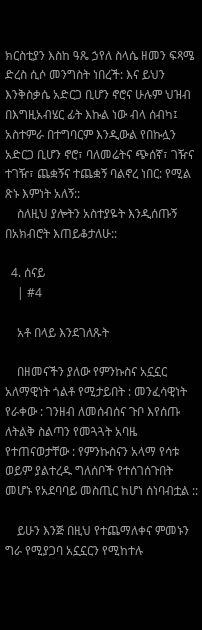ክርስቲያን እስከ ዓጼ ኃየለ ስላሴ ዘመን ፍጻሜ ድረስ ሲሶ መንግስት ነበረች: እና ይህን እንቅስቃሴ አድርጋ ቢሆን ኖሮና ሁሉም ህዝብ በእግዚአብሄር ፊት እኩል ነው ብላ ሰብካ፤ አስተምራ በተግባርም እንዲውል የበኩሏን አድርጋ ቢሆን ኖሮ፣ ባለመሬትና ጭሰኛ፣ ገዥና ተገዥ፣ ጨቋኝና ተጨቋኝ ባልኖረ ነበር: የሚል ጽኑ እምነት አለኝ::
    ስለዚህ ያሎትን አስተያዬት እንዲሰጡኝ በአክብሮት እጠይቆታለሁ::

  4. ሰናይ
    | #4

    አቶ በላይ እንደገለጹት

    በዘመናችን ያለው የምንኩስና አኗኗር አለማዊነት ጎልቶ የሚታይበት : መንፈሳዊነት የራቀው : ገንዘብ ለመሰብሰና ጉቦ እየሰጡ ለትልቅ ስልጣን የመጓጓት አባዜ የተጠናወታቸው : የምንኩስናን አላማ የሳቱ ወይም ያልተረዱ ግለሰቦች የተሰገሰጉበት መሆኑ የአደባባይ መስጢር ከሆነ ሰነባብቷል ::

    ይሁን እንጅ በዚህ የተጨማለቀና ምመኑን ግራ የሚያጋባ አኗኗርን የሚከተሉ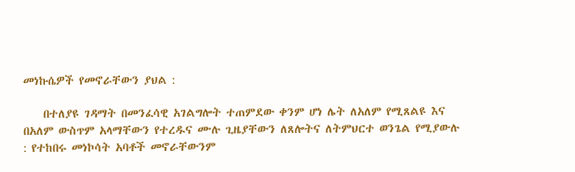መነኩሴዎች የመኖራቸውን ያህል :

    በተለያዩ ገዳማት በመንፈሳዊ አገልግሎት ተጠምደው ቀንም ሆነ ሌት ለአለም የሚጸልዩ እና በአለም ውስጥም አላማቸውን የተረዱና ሙሉ ጊዜያቸውን ለጸሎትና ለትምህርተ ወንጌል የሚያውሉ : የተከበሩ መነኮሳት አባቶች መኖራቸውንም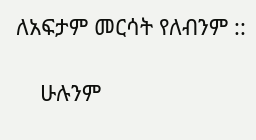ለአፍታም መርሳት የለብንም ::

    ሁሉንም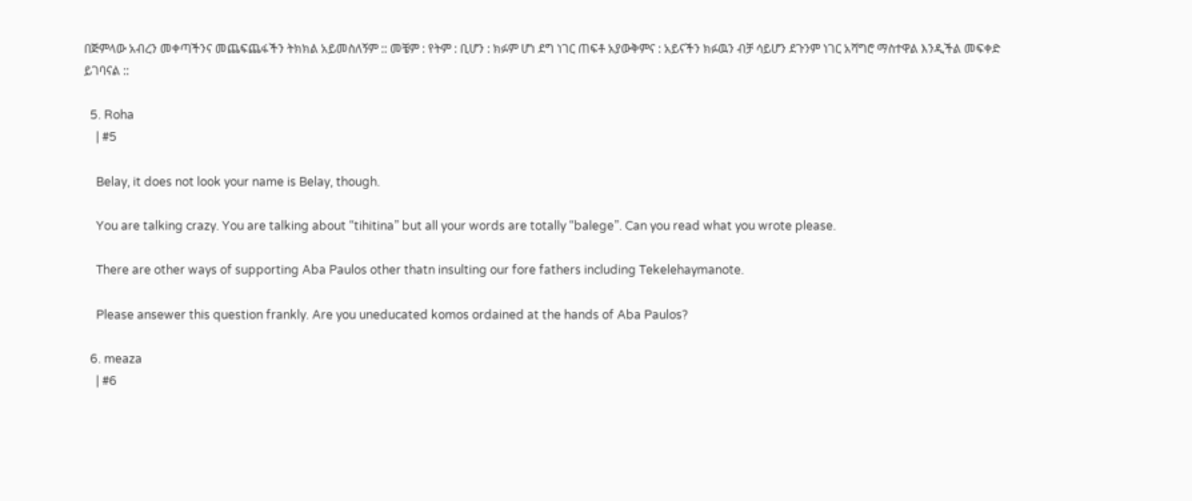በጅምላው አብረን መቀጣችንና መጨፍጨፋችን ትክክል አይመስለኝም :: መቼም : የትም : ቢሆን : ክፉም ሆነ ደግ ነገር ጠፍቶ አያውቅምና : አይናችን ክፉዉን ብቻ ሳይሆን ደጉንም ነገር አሻግሮ ማስተዋል እንዲችል መፍቀድ ይገባናል ::

  5. Roha
    | #5

    Belay, it does not look your name is Belay, though.

    You are talking crazy. You are talking about “tihitina” but all your words are totally “balege”. Can you read what you wrote please.

    There are other ways of supporting Aba Paulos other thatn insulting our fore fathers including Tekelehaymanote.

    Please ansewer this question frankly. Are you uneducated komos ordained at the hands of Aba Paulos?

  6. meaza
    | #6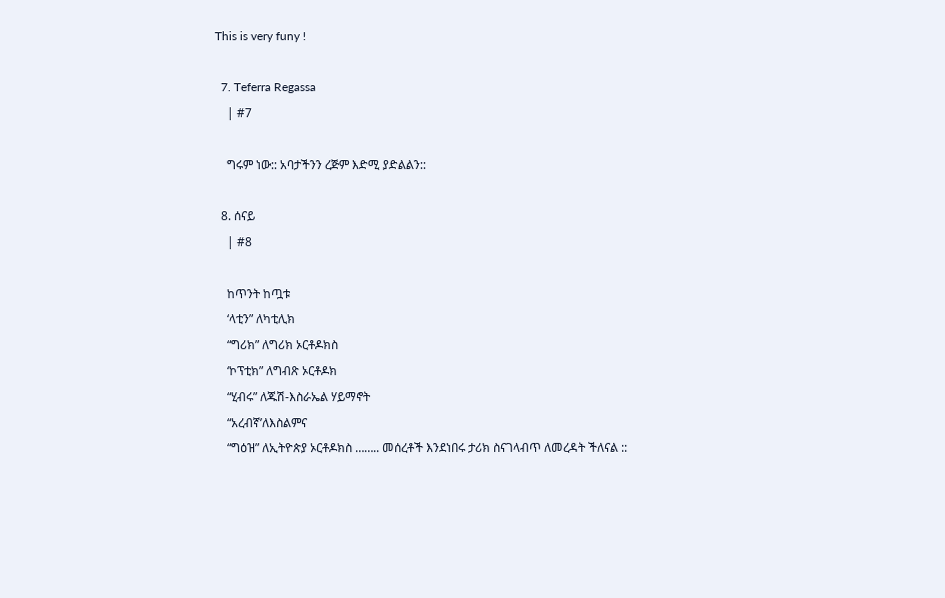This is very funy !

  7. Teferra Regassa
    | #7

    ግሩም ነው:: አባታችንን ረጅም እድሚ ያድልልን::

  8. ሰናይ
    | #8

    ከጥንት ከጧቱ
    ‘ላቲን” ለካቲሊክ
    “ግሪክ” ለግሪክ ኦርቶዶክስ
    ‘ኮፕቲክ” ለግብጽ ኦርቶዶክ
    “ሂብሩ” ለጁሽ-እስራኤል ሃይማኖት
    “አረብኛ’ለእስልምና
    “ግዕዝ” ለኢትዮጵያ ኦርቶዶክስ …….. መሰረቶች እንደነበሩ ታሪክ ስናገላብጥ ለመረዳት ችለናል ::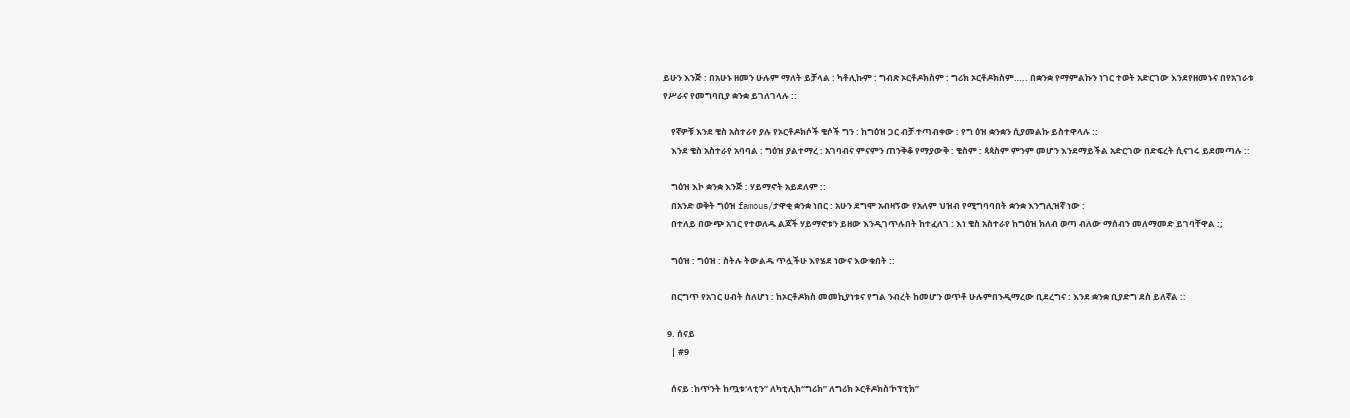ይሁን እንጅ : በአሁኑ ዘመን ሁሉም ማለት ይቻላል : ካቶሊኩም : ግብጽ ኦርቶዶክስም : ግሪክ ኦርቶዶክስም….. በቋንቋ የማምልኩን ነገር ተወት አድርገው እንደየዘመኑና በየአገራቱ የሥራና የመግባቢያ ቋንቋ ይገለገላሉ ::

    የኛዎቹ እንደ ቄስ አስተራየ ያሉ የኦርቶዶክሶች ቄሶች ግን : ከግዕዝ ጋር ብቻ ተጣብቀው : የግ ዕዝ ቋንቋን ሲያመልኩ ይስተዋላሉ ::
    እንደ ቄስ አስተራየ አባባል : ግዕዝ ያልተማረ : አገባብና ምናምን ጠንቅቆ የማያውቅ : ቄስም : ጳጳስም ምንም መሆን እንደማይችል አድርገው በድፍረት ሲናገሩ ይደመጣሉ ::

    ግዕዝ እኮ ቋንቋ እንጅ : ሃይማኖት አይደለም ::
    በአንድ ወቅት ግዕዝ famous/ታዋቂ ቋንቋ ነበር : አሁን ደግሞ አብዛኝው የአለም ህዝብ የሚግባባበት ቋንቋ እንግሊዝኛ ነው :
    በተለይ በውጭ አገር የተወለዱ ልጆች ሃይማኖቱን ይዘው እንዲገጥሉበት ከተፈለገ : እነ ቄስ አስተራየ ከግዕዝ ክለብ ወጣ ብለው ማሰብን መለማመድ ይገባቸዋል :;

    ግዕዝ : ግዕዝ : ስትሉ ትውልዱ ጥሏችሁ እየሄደ ነውና እውቁበት ::

    በርግጥ የአገር ሀብት ስለሆነ : ከኦርቶዶክስ መመኪያነቱና የግል ንብረት ከመሆን ወጥቶ ሁሉምበንዲማረው ቢደረግና : እንደ ቋንቋ ቢያድግ ደስ ይለኛል ::

  9. ሰናይ
    | #9

    ሰናይ :ከጥንት ከጧቱ‘ላቲን” ለካቲሊክ“ግሪክ” ለግሪክ ኦርቶዶክስ‘ኮፕቲክ”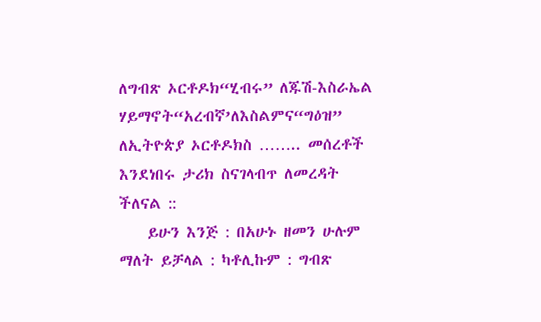ለግብጽ ኦርቶዶክ“ሂብሩ” ለጁሽ-እስራኤል ሃይማኖት“አረብኛ’ለእስልምና“ግዕዝ” ለኢትዮጵያ ኦርቶዶክስ …….. መሰረቶች እንደነበሩ ታሪክ ስናገላብጥ ለመረዳት ችለናል ::
    ይሁን እንጅ : በአሁኑ ዘመን ሁሉም ማለት ይቻላል : ካቶሊኩም : ግብጽ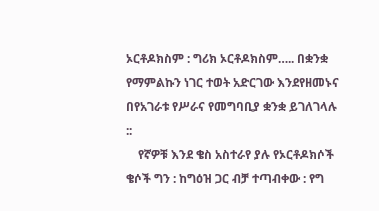ኦርቶዶክስም : ግሪክ ኦርቶዶክስም….. በቋንቋ የማምልኩን ነገር ተወት አድርገው እንደየዘመኑና በየአገራቱ የሥራና የመግባቢያ ቋንቋ ይገለገላሉ ::
    የኛዎቹ እንደ ቄስ አስተራየ ያሉ የኦርቶዶክሶች ቄሶች ግን : ከግዕዝ ጋር ብቻ ተጣብቀው : የግ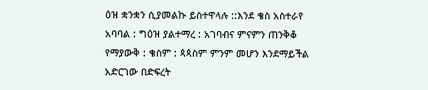ዕዝ ቋንቋን ሲያመልኩ ይስተዋላሉ ::እንደ ቄስ አስተራየ አባባል : ግዕዝ ያልተማረ : አገባብና ምናምን ጠንቅቆ የማያውቅ : ቄስም : ጳጳስም ምንም መሆን እንደማይችል አድርገው በድፍረት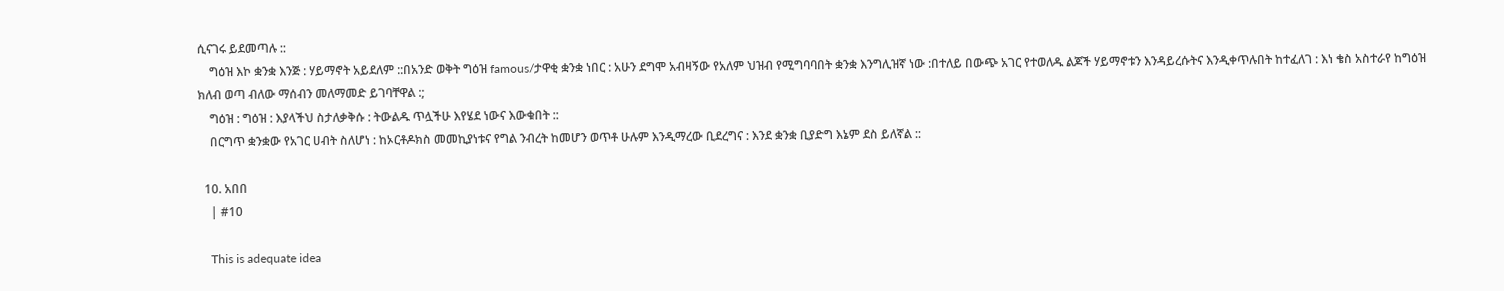ሲናገሩ ይደመጣሉ ::
    ግዕዝ እኮ ቋንቋ እንጅ : ሃይማኖት አይደለም ::በአንድ ወቅት ግዕዝ famous/ታዋቂ ቋንቋ ነበር : አሁን ደግሞ አብዛኝው የአለም ህዝብ የሚግባባበት ቋንቋ እንግሊዝኛ ነው :በተለይ በውጭ አገር የተወለዱ ልጆች ሃይማኖቱን እንዳይረሱትና እንዲቀጥሉበት ከተፈለገ : እነ ቄስ አስተራየ ከግዕዝ ክለብ ወጣ ብለው ማሰብን መለማመድ ይገባቸዋል :;
    ግዕዝ : ግዕዝ : እያላችህ ስታለቃቅሱ : ትውልዱ ጥሏችሁ እየሄደ ነውና እውቁበት ::
    በርግጥ ቋንቋው የአገር ሀብት ስለሆነ : ከኦርቶዶክስ መመኪያነቱና የግል ንብረት ከመሆን ወጥቶ ሁሉም እንዲማረው ቢደረግና : እንደ ቋንቋ ቢያድግ እኔም ደስ ይለኛል ::

  10. አበበ
    | #10

    This is adequate idea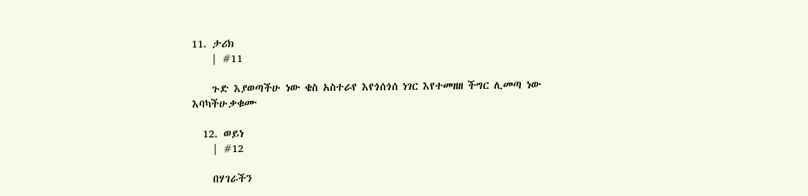11. ታሪክ
    | #11

    ጉድ እያወጣችሁ ነው ቄስ አስተራየ እየጎሰጎሰ ነገር እየተመዘዘ ችግር ሊመጣ ነው እባካችሁቃቁሙ

  12. ወይነ
    | #12

    በሃገራችን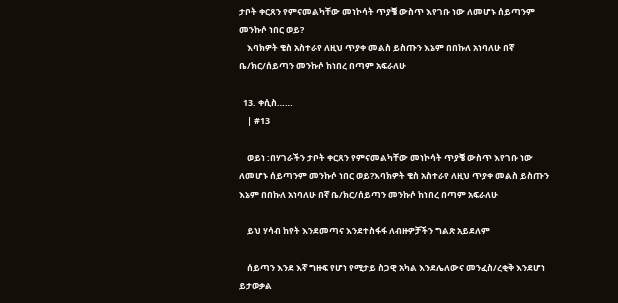ታቦት ቀርጸን የምናመልካቸው መነኮሳት ጥያቔ ውስጥ እየገቡ ነው ለመሆኑ ሰይጣንም መንኩሶ ነበር ወይ?
    እባክዎት ቄስ አስተራየ ለዚህ ጥያቀ መልስ ይስጡን እኔም በበኩለ አነባለሁ በኛ ቤ/ክር/ሰይጣን መንኩሶ ከነበረ በጣም አፍራለሁ

  13. ቀሲስ……
    | #13

    ወይነ :በሃገራችን ታቦት ቀርጸን የምናመልካቸው መነኮሳት ጥያቔ ውስጥ እየገቡ ነው ለመሆኑ ሰይጣንም መንኩሶ ነበር ወይ?እባክዎት ቄስ አስተራየ ለዚህ ጥያቀ መልስ ይስጡን እኔም በበኩለ አነባለሁ በኛ ቤ/ክር/ሰይጣን መንኩሶ ከነበረ በጣም አፍራለሁ

    ይህ ሃሳብ ከየት እንደመጣና እንደተስፋፋ ለብዙዎቻችን ግልጽ አይደለም

    ሰይጣን እንደ እኛ ግዙፍ የሆነ የሚታይ ስጋዊ አካል እንደሌለውና መንፈስ/ረቂቅ እንደሆነ ይታወቃል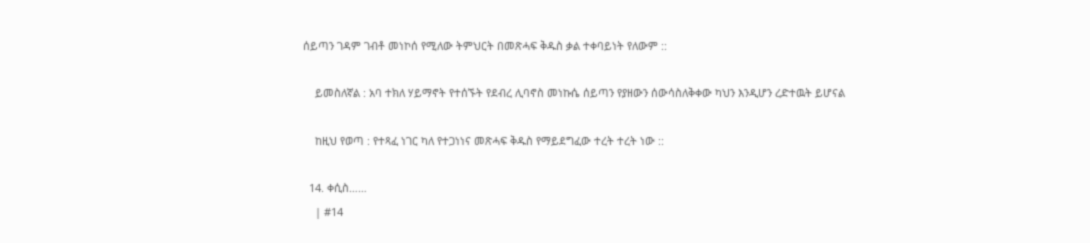ሰይጣን ገዳም ገብቶ መነኮሰ የሚለው ትምህርት በመጽሓፍ ቅዱስ ቃል ተቀባይነት የለውም ::

    ይመስለኛል : አባ ተክለ ሃይማኖት የተሰኙት የደብረ ሊባኖስ መነኩሴ ሰይጣን የያዘውን ሰውሳስለቅቀው ካህን እንዲሆን ረድተዉት ይሆናል

    ከዚህ የወጣ : የተጻፈ ነገር ካለ የተጋነነና መጽሓፍ ቅዱስ የማይደግፈው ተረት ተረት ነው ::

  14. ቀሲስ……
    | #14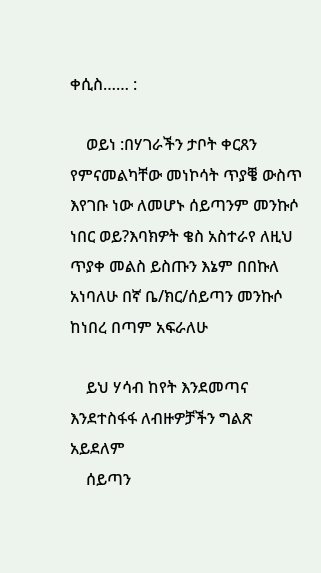ቀሲስ…… :

    ወይነ :በሃገራችን ታቦት ቀርጸን የምናመልካቸው መነኮሳት ጥያቔ ውስጥ እየገቡ ነው ለመሆኑ ሰይጣንም መንኩሶ ነበር ወይ?እባክዎት ቄስ አስተራየ ለዚህ ጥያቀ መልስ ይስጡን እኔም በበኩለ አነባለሁ በኛ ቤ/ክር/ሰይጣን መንኩሶ ከነበረ በጣም አፍራለሁ

    ይህ ሃሳብ ከየት እንደመጣና እንደተስፋፋ ለብዙዎቻችን ግልጽ አይደለም
    ሰይጣን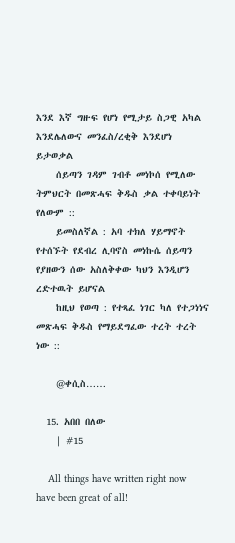እንደ እኛ ግዙፍ የሆነ የሚታይ ስጋዊ አካል እንደሌለውና መንፈስ/ረቂቅ እንደሆነ ይታወቃል
    ሰይጣን ገዳም ገብቶ መነኮሰ የሚለው ትምህርት በመጽሓፍ ቅዱስ ቃል ተቀባይነት የለውም ::
    ይመስለኛል : አባ ተክለ ሃይማኖት የተሰኙት የደብረ ሊባኖስ መነኩሴ ሰይጣን የያዘውን ሰው አስለቅቀው ካህን እንዲሆን ረድተዉት ይሆናል
    ከዚህ የወጣ : የተጻፈ ነገር ካለ የተጋነነና መጽሓፍ ቅዱስ የማይደግፈው ተረት ተረት ነው ::

    @ቀሲስ……

  15. አበበ በለው
    | #15

    All things have written right now have been great of all!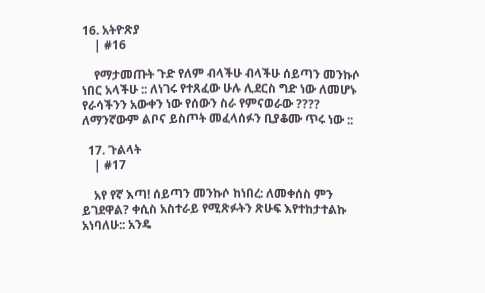16. አትዮጽያ
    | #16

    የማታመጡት ጉድ የለም ብላችሁ ብላችሁ ሰይጣን መንኩሶ ነበር አላችሁ :: ለነገሩ የተጸፈው ሁሉ ሊደርስ ግድ ነው ለመሆኑ የራሳችንን አውቀን ነው የሰውን ስራ የምናወራው ???? ለማንኛውም ልቦና ይስጦት መፈላሰፉን ቢያቆሙ ጥሩ ነው ::

  17. ጉልላት
    | #17

    አየ የኛ እጣ! ሰይጣን መንኩሶ ከነበረ: ለመቀሰስ ምን ይገደዋል? ቀሲስ አስተራይ የሚጽፉትን ጽሁፍ እየተከታተልኩ አነባለሁ:: አንዴ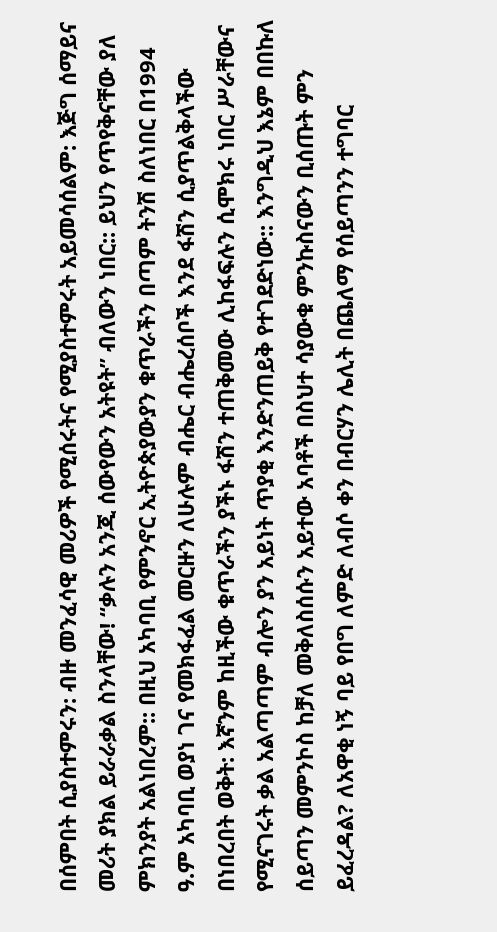በሰምበት ሲያስተምሩን: ብዙ መንፈሳዊ መሪዎች የሚሰሩትና የሚያስተምሩት አይመሳሰልም: እጅግ ሰማይና መሪት ያክል ይራራቃል ስንላቸው! “ቃሉን አንጂ ሰውየውን አትዩት” ብለውን ነበር:: ይህን የጥየቅናቸው ያለ ምክንያት አልነበረም:: በዚህ አካባቢ የምንኖር ኢትዮጵያውያን ቁጥራችን በጣም ትንሽ ስለነበር በ1994 ዓ.ም አካባቢ ወያነ ገና የመክፋፈል መርዙን ለሁሉም ብሔር ብሔረሰቦች እንደ ፋሽን ሲያጥልቅላችው በነበረበት ወቅት: እኛንም ከዚችው ቁጥራችን ያችኑ ፋሽን ተጠቅመው ሊከፋፍሉን ሲሞክሩ ነበር ሥራቸውና የሚናገሩት ቃል አልጣጣም ብሎን ያን አይነት ጥያቂ እንድንጠይቅ የተገደድነው:: እንግዲህ እኔም በበኩለ ሰይጣን መምንኮስ ከቻለ መቅለስሰሱን አይተው አባቶች በስህተ ሳያውቁ ምንኩስናውን ቢሰጡት ምን ይፈረዳል? ለአዋቂ ነኝ ባይ የበግ ለምድ ለብሶ ቀን በብርሃን ሌሊት በጨለማ የሰይጣንን ተግባር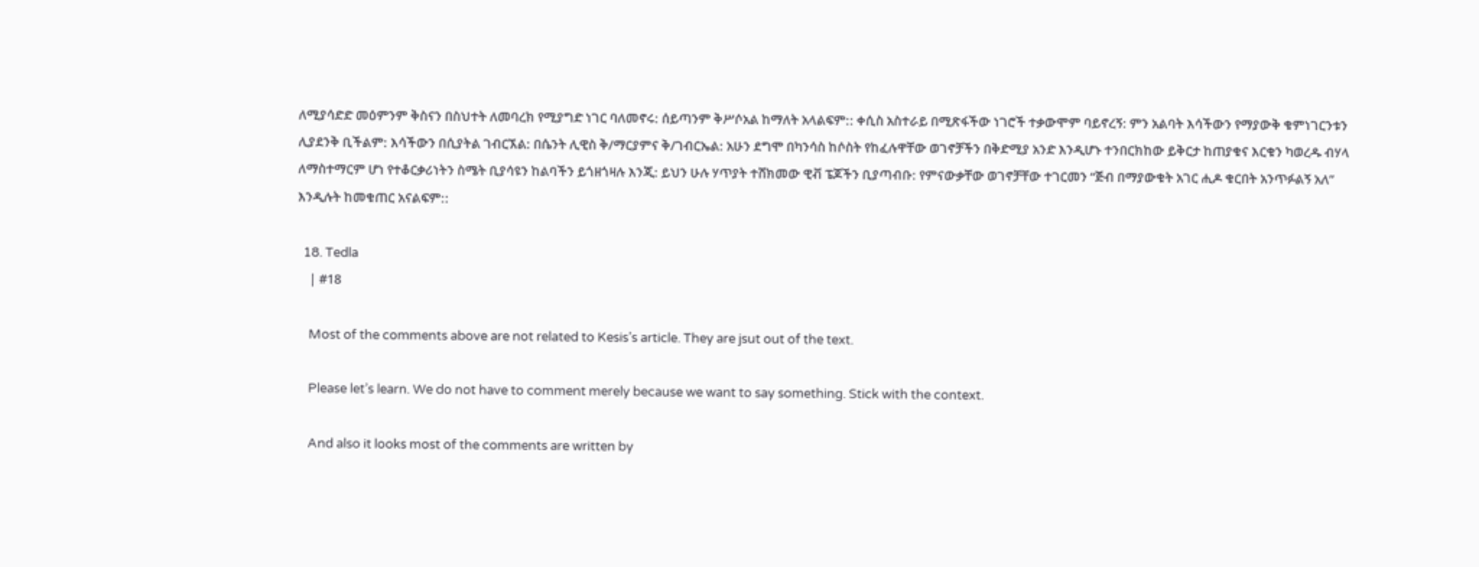ለሚያሳድድ መዕምንም ቅስናን በስህተት ለመባረክ የሚያግድ ነገር ባለመኖሩ: ሰይጣንም ቅሥሶአል ከማለት አላልፍም:: ቀሲስ አስተራይ በሚጽፋችው ነገሮች ተቃውሞም ባይኖረኝ: ምን አልባት እሳችውን የማያውቅ ቁምነገርንቱን ሊያደንቅ ቢችልም: እሳችውን በሲያትል ገብርኧል: በሴንት ሊዊስ ቅ/ማርያምና ቅ/ገብርኤል: አሁን ደግሞ በካንሳስ ከሶስት የከፈሉዋቸው ወገኖቻችን በቅድሚያ አንድ እንዲሆኑ ተንበርክከው ይቅርታ ከጠያቁና እርቁን ካወረዱ ብሃላ ለማስተማርም ሆነ የተቆርቃሪነትን ስሜት ቢያሳዩን ከልባችን ይጎዘጎዛሉ እንጂ: ይህን ሁሉ ሃጥያት ተሸክመው ዊቭ ፔጆችን ቢያጣብቡ: የምናውቃቸው ወገኖቻቸው ተገርመን “ጅብ በማያውቁት አገር ሒዶ ቁርበት አንጥፉልኝ አለ” እንዲሉት ከመቁጠር አናልፍም::

  18. Tedla
    | #18

    Most of the comments above are not related to Kesis’s article. They are jsut out of the text.

    Please let’s learn. We do not have to comment merely because we want to say something. Stick with the context.

    And also it looks most of the comments are written by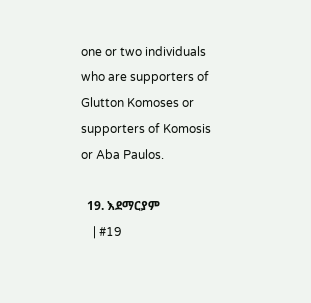one or two individuals who are supporters of Glutton Komoses or supporters of Komosis or Aba Paulos.

  19. እደማርያም
    | #19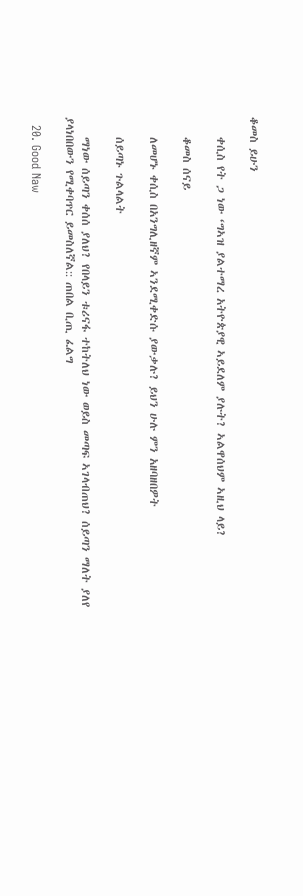ቆመስ ይሁን

    ቀሲስ የት ጋ ነው ‘ግኣዝ ያልተማረ አትዮጵያዊ ኣይደለም ያሉት? ኣልዋሰህም ኣዚህ ላይ?

    ቆመስ ሰናይ

    ለመሆኑ ቀሲስ በአንግሊዘኛም ኣንደሚቀድሱ ያውቃሉ? ይህን ሁሉ ምን አዘባዘበዎት

    ሰይጣኑ ጉልላልት

    ማነው ሰይጣን ቀሰሰ ያለህ? የበላይን ቱሪናፋ ተከትለህ ነው ወይስ መጣፍ ኣገላብጠህ? ሰይጣን ማለት ያለየ ያላነበበውን የሚቀባጥር ይመስለኛል:: ጠበል ቢጢ ፈልግ

  20. Good Naw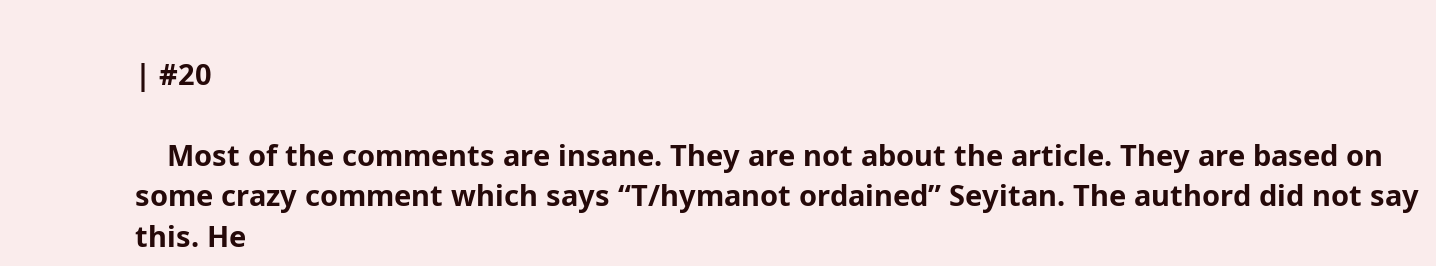| #20

    Most of the comments are insane. They are not about the article. They are based on some crazy comment which says “T/hymanot ordained” Seyitan. The authord did not say this. He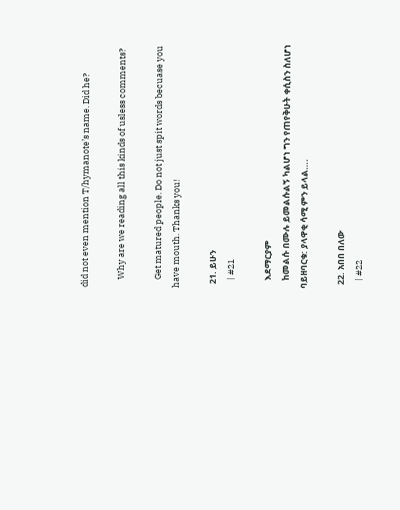did not even mention T/hymanote’s name. Did he?

    Why are we reading all this kinds of usless comments?

    Get matured people. Do not just spit words becuase you have mouth. Thanks you!

  21. ይሁን
    | #21

    እደማርያም
    ከመልሱ በሙሉ ይመልሱልኝ ካልሆነ ግን የጠየቅሁት ቀሲስን ስለሆነ ባይዘባርቁ: ያላዋቂ ሳሚ ምን ይላል….

  22. አበበ በለው
    | #22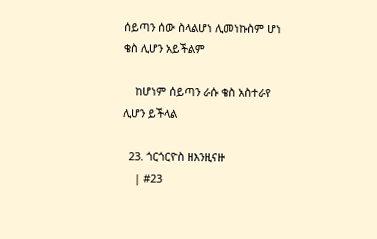ሰይጣን ሰው ስላልሆነ ሊመነኩስም ሆነ ቄስ ሊሆን አይችልም

    ከሆነም ሰይጣን ራሱ ቄስ አስተራየ ሊሆን ይችላል

  23. ጎርጎርዮስ ዘእንዚናዙ
    | #23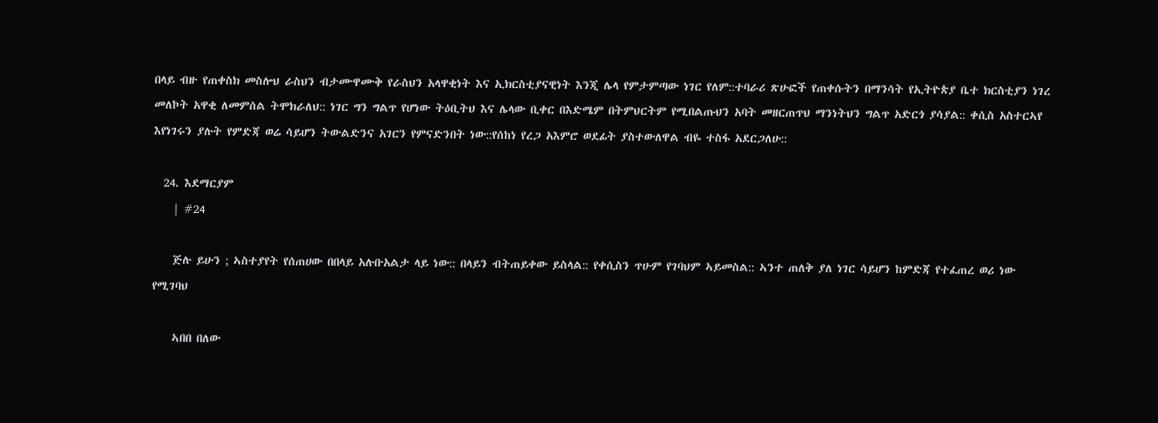በላይ ብዙ የጠቀስክ መስሎህ ራስህን ብታሙዋሙቅ የራስህን አላዋቂነት እና ኢክርስቲያናዊነት እንጂ ሌላ የምታምጣው ነገር የለም::ተባራሪ ጽሁፎች የጠቀሱትን በማንሳት የኢትዮጵያ ቤተ ክርስቲያን ነገረ መለኮት አዋቂ ለመምሰል ትሞክራለህ:: ነገር ግን ግልጥ የሆነው ትዕቢትህ እና ሌላው ቢቀር በእድሜም በትምህርትም የሚበልጡህን አባት መዘርጠጥህ ማንነትህን ግልጥ አድርጎ ያሳያል:: ቀሲስ አስተርኣየ እየነገሩን ያሉት የምድጃ ወሬ ሳይሆን ትውልድንና አገርን የምናድንበት ነው::የሰከነ የረጋ አእምሮ ወደፊት ያስተውለዋል ብዬ ተስፋ አደርጋለሁ::

  24. እደማርያም
    | #24

    ጅሉ ይሁን ; ኣስተያየት የሰጠሀው በበላይ አሉቡአልታ ላይ ነው:: በላይን ብትጠይቀው ይስላል:: የቀሲስን ጥሁም የገባህም ኣይመስል:: ኣንተ ጠለቅ ያለ ነገር ሳይሆን ከምድጃ የተፈጠረ ወሪ ነው የሚገባህ

    ኣበበ በለው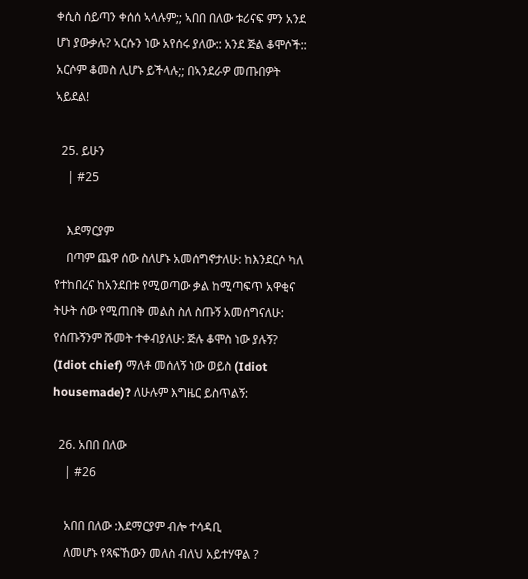ቀሲስ ሰይጣን ቀሰሰ ኣላሉም;; ኣበበ በለው ቱሪናፍ ምን አንደ ሆነ ያውቃሉ? ኣርሱን ነው አየሰሩ ያለው:: አንደ ጅል ቆሞሶች:: አርሶም ቆመስ ሊሆኑ ይችላሉ;; በኣንደራዎ መጡበዎት ኣይደል!

  25. ይሁን
    | #25

    እደማርያም
    በጣም ጨዋ ሰው ስለሆኑ አመሰግኖታለሁ: ከእንደርሶ ካለ የተከበረና ከአንደበቱ የሚወጣው ቃል ከሚጣፍጥ አዋቂና ትሁት ሰው የሚጠበቅ መልስ ስለ ስጡኝ አመሰግናለሁ: የሰጡኝንም ሹመት ተቀብያለሁ: ጅሉ ቆሞስ ነው ያሉኝ? (Idiot chief) ማለቶ መሰለኝ ነው ወይስ (Idiot housemade)? ለሁሉም እግዜር ይስጥልኝ:

  26. አበበ በለው
    | #26

    አበበ በለው :እደማርያም ብሎ ተሳዳቢ
    ለመሆኑ የጻፍኸውን መለስ ብለህ አይተሃዋል ?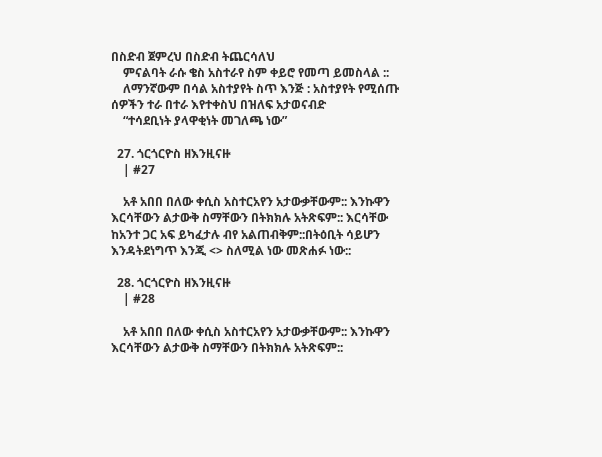በስድብ ጀምረህ በስድብ ትጨርሳለህ
    ምናልባት ራሱ ቄስ አስተራየ ስም ቀይሮ የመጣ ይመስላል ::
    ለማንኛውም በሳል አስተያየት ስጥ እንጅ : አስተያየት የሚሰጡ ሰዎችን ተራ በተራ እየተቀስህ በዝለፍ አታወናብድ
    “ተሳደቢነት ያላዋቂነት መገለጫ ነው”

  27. ጎርጎርዮስ ዘእንዚናዙ
    | #27

    አቶ አበበ በለው ቀሲስ አስተርአየን አታውቃቸውም:: እንኩዋን እርሳቸውን ልታውቅ ስማቸውን በትክክሉ አትጽፍም:: እርሳቸው ከአንተ ጋር አፍ ይካፈታሉ ብየ አልጠብቅም::በትዕቢት ሳይሆን እንዳትደነግጥ እንጂ <> ስለሚል ነው መጽሐፉ ነው::

  28. ጎርጎርዮስ ዘእንዚናዙ
    | #28

    አቶ አበበ በለው ቀሲስ አስተርአየን አታውቃቸውም:: እንኩዋን እርሳቸውን ልታውቅ ስማቸውን በትክክሉ አትጽፍም::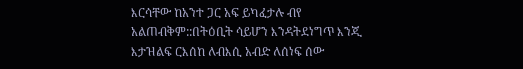እርሳቸው ከአንተ ጋር አፍ ይካፈታሉ ብየ አልጠብቅም::በትዕቢት ሳይሆን እንዳትደነግጥ እንጂ እታዝልፍ ርእሰከ ለብእሲ አብድ ለሰነፍ ሰው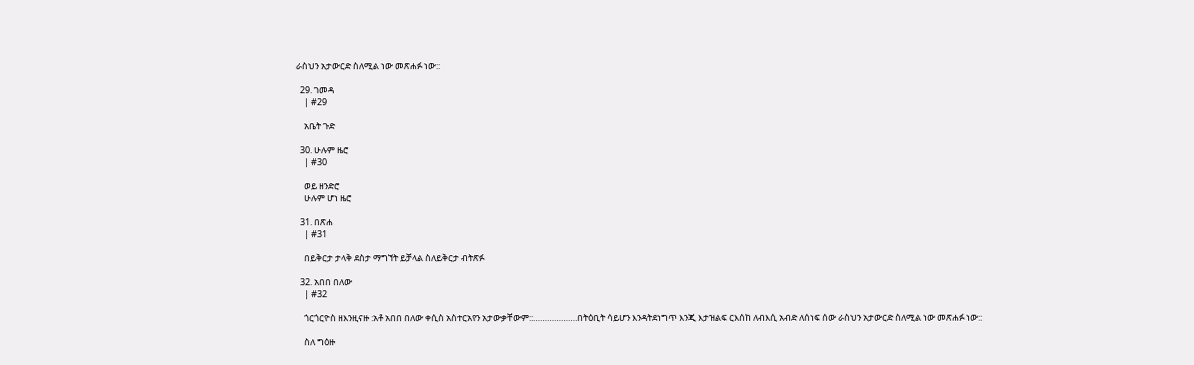ራስህን አታውርድ ስለሚል ነው መጽሐፉ ነው::

  29. ገመዳ
    | #29

    አቤት ጉድ

  30. ሁሉም ዜሮ
    | #30

    ወይ ዘንድሮ
    ሁሉም ሆነ ዜሮ

  31. በጽሐ
    | #31

    በይቅርታ ታላቅ ደስታ ማግኘት ይቻላል ስለይቅርታ ብትጽፉ

  32. አበበ በለው
    | #32

    ጎርጎርዮስ ዘእንዚናዙ :አቶ አበበ በለው ቀሲስ አስተርአየን አታውቃቸውም::……………….በትዕቢት ሳይሆን እንዳትደነግጥ እንጂ እታዝልፍ ርእሰከ ለብእሲ አብድ ለሰነፍ ሰው ራስህን አታውርድ ስለሚል ነው መጽሐፉ ነው::

    ስለ ግዕዙ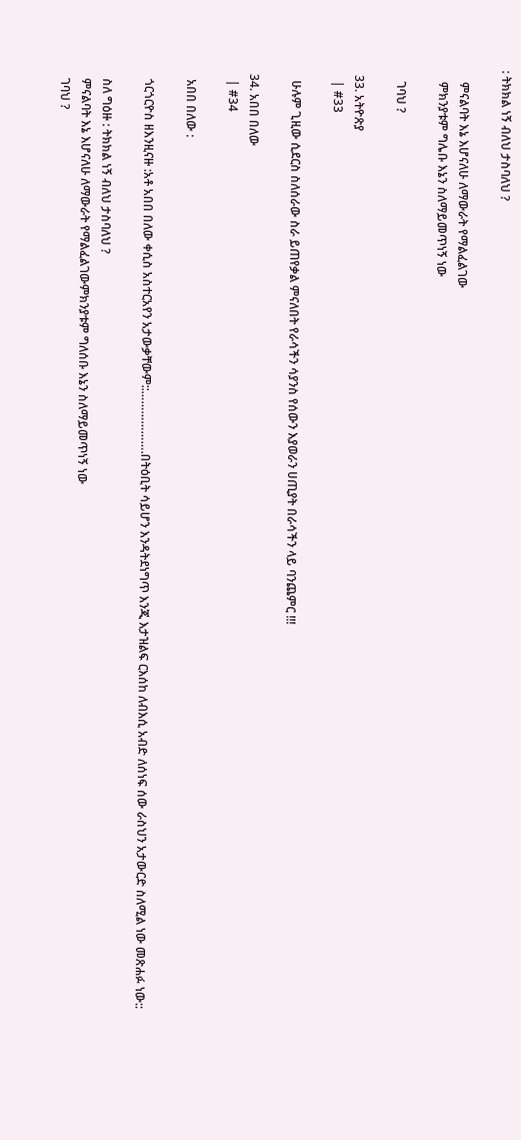: ትክክል ነኝ ብለህ ታስባለህ ?

    ምናልባት እኔ እሆናለሁ ለማውራት የማልፈልገው
    ምክንያቱም ግሌቡ እኔን ስለማይመጥነኝ ነው

    ገባህ ?

  33. አትዮጽያ
    | #33

    ሁሉም ጊዚው ሲደርስ ስለሰራው ስራ ይጠየቃል ምናለበት የራሳችን ሳያንስ የሰውን እያወራን ሀጢያት በራሳችን ላይ ባንጨምር !!!

  34. አበበ በለው
    | #34

    አበበ በለው :

    ጎርጎርዮስ ዘእንዚናዙ :አቶ አበበ በለው ቀሲስ አስተርአየን አታውቃቸውም::……………….በትዕቢት ሳይሆን እንዳትደነግጥ እንጂ እታዝልፍ ርእሰከ ለብእሲ አብድ ለሰነፍ ሰው ራስህን አታውርድ ስለሚል ነው መጽሐፉ ነው::

    ስለ ግዕዙ : ትክክል ነኝ ብለህ ታስባለህ ?
    ምናልባት እኔ እሆናለሁ ለማውራት የማልፈልገውምክንያቱም ግለሰቡ እኔን ስለማይመጥነኝ ነው
    ገባህ ?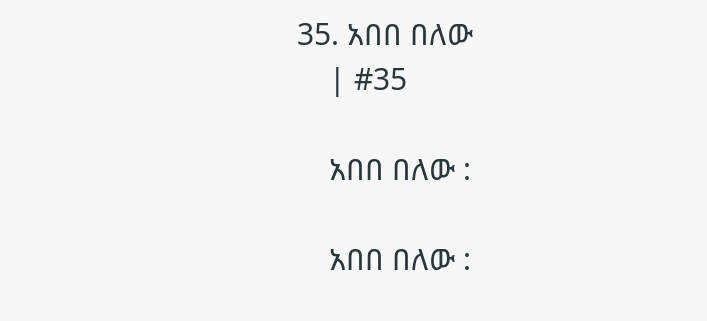35. አበበ በለው
    | #35

    አበበ በለው :

    አበበ በለው :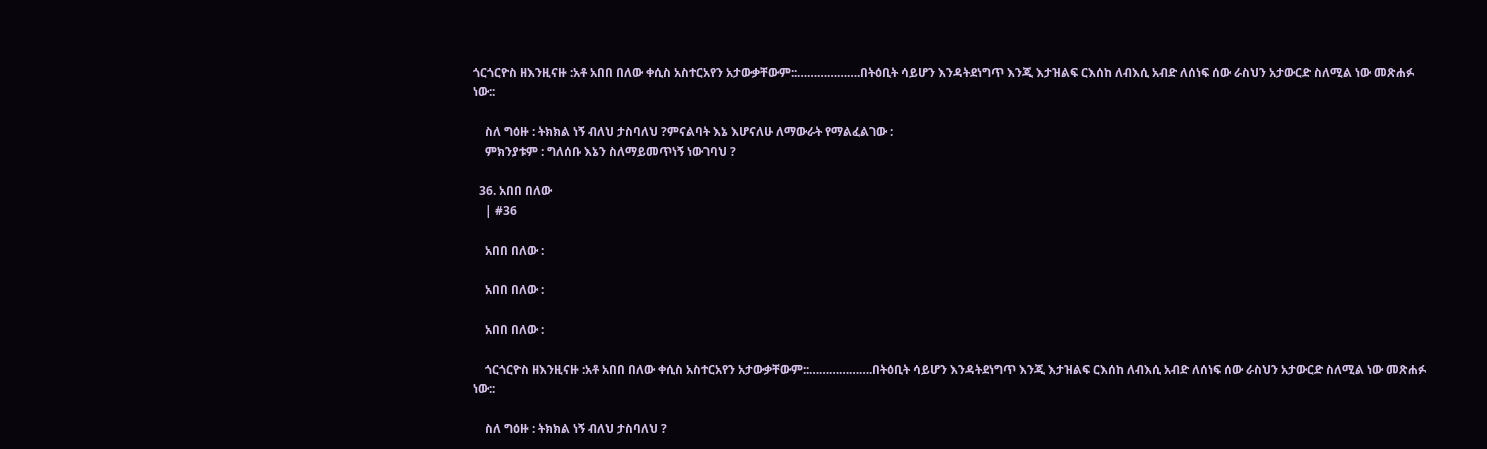ጎርጎርዮስ ዘእንዚናዙ :አቶ አበበ በለው ቀሲስ አስተርአየን አታውቃቸውም::……………….በትዕቢት ሳይሆን እንዳትደነግጥ እንጂ እታዝልፍ ርእሰከ ለብእሲ አብድ ለሰነፍ ሰው ራስህን አታውርድ ስለሚል ነው መጽሐፉ ነው::

    ስለ ግዕዙ : ትክክል ነኝ ብለህ ታስባለህ ?ምናልባት እኔ እሆናለሁ ለማውራት የማልፈልገው :
    ምክንያቱም : ግለሰቡ እኔን ስለማይመጥነኝ ነውገባህ ?

  36. አበበ በለው
    | #36

    አበበ በለው :

    አበበ በለው :

    አበበ በለው :

    ጎርጎርዮስ ዘእንዚናዙ :አቶ አበበ በለው ቀሲስ አስተርአየን አታውቃቸውም::……………….በትዕቢት ሳይሆን እንዳትደነግጥ እንጂ እታዝልፍ ርእሰከ ለብእሲ አብድ ለሰነፍ ሰው ራስህን አታውርድ ስለሚል ነው መጽሐፉ ነው::

    ስለ ግዕዙ : ትክክል ነኝ ብለህ ታስባለህ ?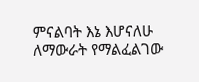ምናልባት እኔ እሆናለሁ ለማውራት የማልፈልገው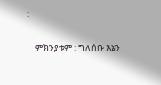:

    ምክንያቱም : ግለሰቡ እኔን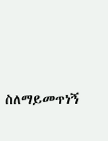ስለማይመጥነኝ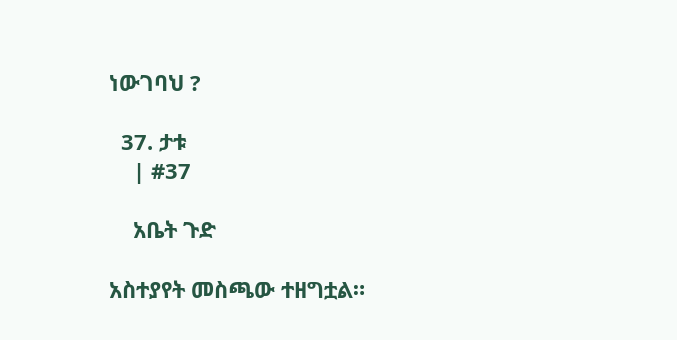ነውገባህ ?

  37. ታቱ
    | #37

    አቤት ጉድ

አስተያየት መስጫው ተዘግቷል።